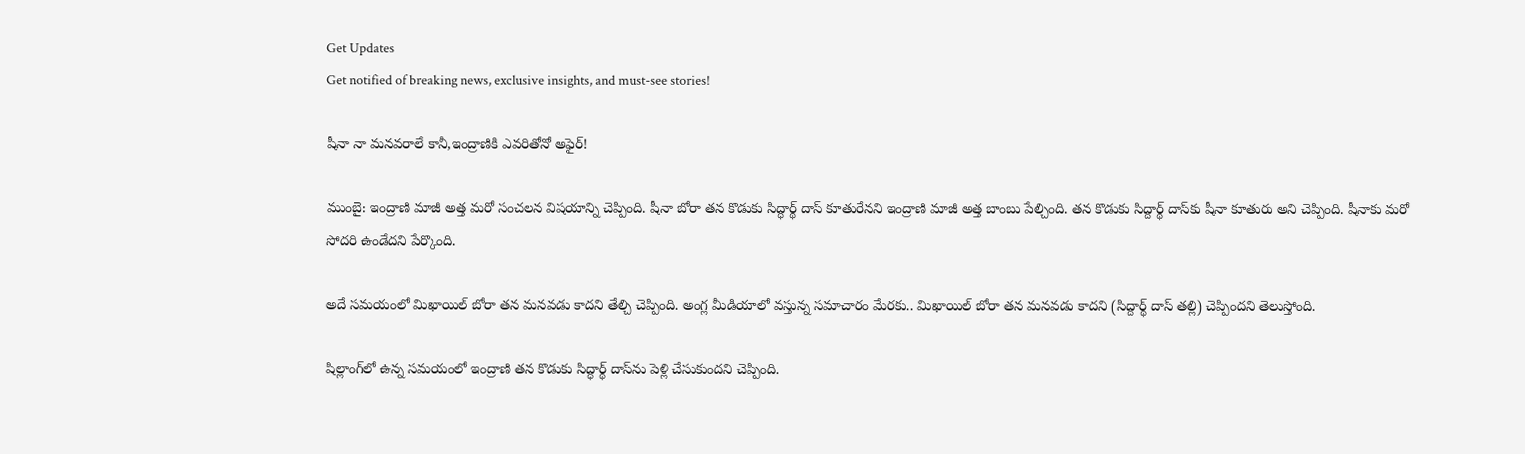Get Updates
Get notified of breaking news, exclusive insights, and must-see stories!

షీనా నా మనవరాలే కానీ,ఇంద్రాణికి ఎవరితోనో అఫైర్!

ముంబై: ఇంద్రాణి మాజీ అత్త మరో సంచలన విషయాన్ని చెప్పింది. షీనా బోరా తన కొడుకు సిద్ధార్థ్ దాస్ కూతురేనని ఇంద్రాణి మాజీ అత్త బాంబు పేల్చింది. తన కొడుకు సిద్దార్థ్ దాస్‌కు షీనా కూతురు అని చెప్పింది. షీనాకు మరో సోదరి ఉండేదని పేర్కొంది.

అదే సమయంలో మిఖాయిల్ బోరా తన మనవడు కాదని తేల్చి చెప్పింది. అంగ్ల మీడియాలో వస్తున్న సమాచారం మేరకు.. మిఖాయిల్ బోరా తన మనవడు కాదని (సిద్దార్థ్ దాస్ తల్లి) చెప్పిందని తెలుస్తోంది.

షిల్లాంగ్‌లో ఉన్న సమయంలో ఇంద్రాణి తన కొడుకు సిద్ధార్థ్ దాస్‌ను పెళ్లి చేసుకుందని చెప్పింది.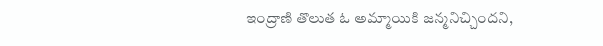ఇంద్రాణి తొలుత ఓ అమ్మాయికి జన్మనిచ్చిందని,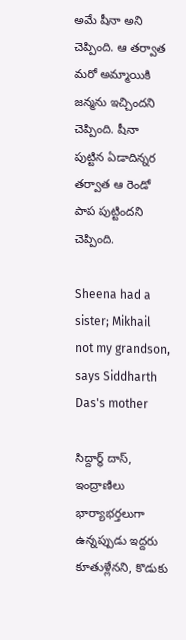అమే షీనా అని చెప్పింది. ఆ తర్వాత మరో అమ్మాయికి జన్మను ఇచ్చిందని చెప్పింది. షీనా పుట్టిన ఏడాదిన్నర తర్వాత ఆ రెండో పాప పుట్టిందని చెప్పింది.

Sheena had a sister; Mikhail not my grandson, says Siddharth Das's mother

సిద్దార్థ్ దాస్, ఇంద్రాణిలు భార్యాభర్తలుగా ఉన్నప్పుడు ఇద్దరు కూతుళ్లేనని, కొడుకు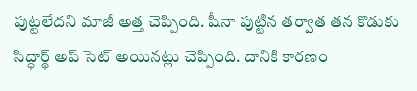పుట్టలేదని మాజీ అత్త చెప్పింది. షీనా పుట్టిన తర్వాత తన కొడుకు సిద్ధార్థ్ అప్ సెట్ అయినట్లు చెప్పింది. దానికి కారణం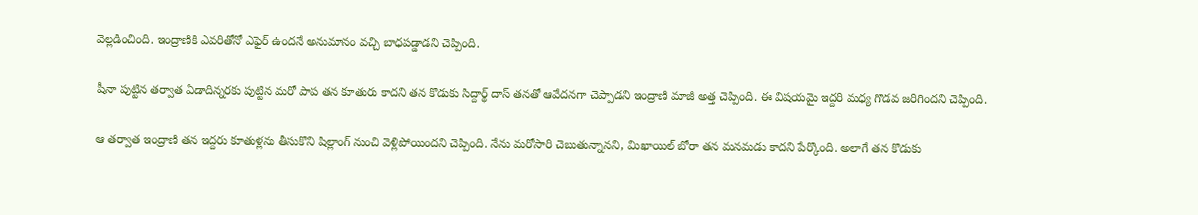వెల్లడించింది. ఇంద్రాణికి ఎవరితోనో ఎఫైర్ ఉందనే అనుమానం వచ్చి బాధపడ్డాడని చెప్పింది.

షీనా పుట్టిన తర్వాత ఏడాదిన్నరకు పుట్టిన మరో పాప తన కూతురు కాదని తన కొడుకు సిద్దార్థ్ దాస్ తనతో ఆవేదనగా చెప్పాడని ఇంద్రాణి మాజీ అత్త చెప్పింది. ఈ విషయమై ఇద్దరి మధ్య గొడవ జరిగిందని చెప్పింది.

ఆ తర్వాత ఇంద్రాణి తన ఇద్దరు కూతుళ్లను తీసుకొని షిల్లాంగ్ నుంచి వెళ్లిపోయిందని చెప్పింది. నేను మరోసారి చెబుతున్నానని, మిఖాయిల్ బోరా తన మనమడు కాదని పేర్కొంది. అలాగే తన కొడుకు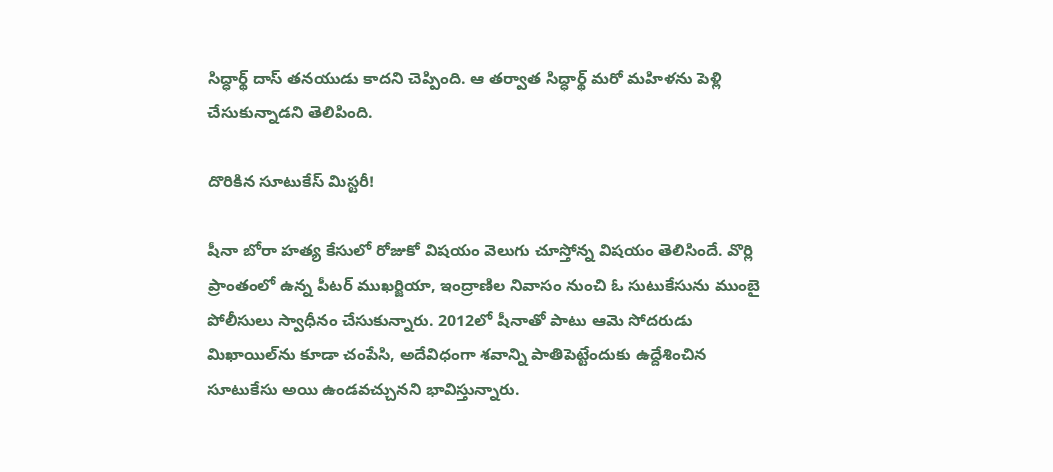సిద్ధార్థ్ దాస్ తనయుడు కాదని చెప్పింది. ఆ తర్వాత సిద్ధార్థ్ మరో మహిళను పెళ్లి చేసుకున్నాడని తెలిపింది.

దొరికిన సూటుకేస్ మిస్టరీ!

షీనా బోరా హత్య కేసులో రోజుకో విషయం వెలుగు చూస్తోన్న విషయం తెలిసిందే. వొర్లి ప్రాంతంలో ఉన్న పీటర్ ముఖర్జియా, ఇంద్రాణిల నివాసం నుంచి ఓ సుటుకేసును ముంబై పోలీసులు స్వాధీనం చేసుకున్నారు. 2012లో షీనాతో పాటు ఆమె సోదరుడు మిఖాయిల్‌ను కూడా చంపేసి, అదేవిధంగా శవాన్ని పాతిపెట్టేందుకు ఉద్దేశించిన సూటుకేసు అయి ఉండవచ్చునని భావిస్తున్నారు.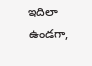ఇదిలా ఉండగా,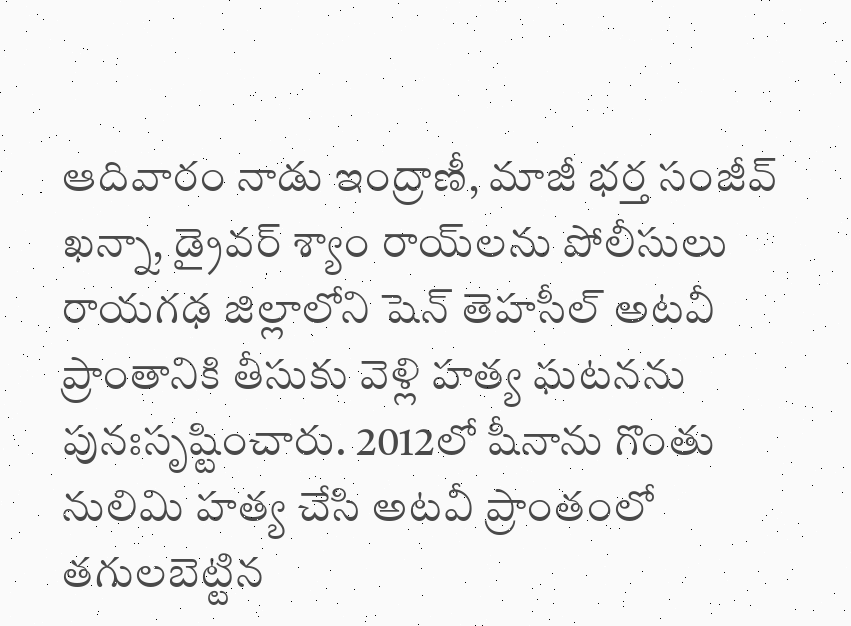ఆదివారం నాడు ఇంద్రాణీ, మాజీ భర్త సంజీవ్ ఖన్నా, డ్రైవర్ శ్యాం రాయ్‌లను పోలీసులు రాయగఢ జిల్లాలోని షెన్ తెహసీల్ అటవీ ప్రాంతానికి తీసుకు వెళ్లి హత్య ఘటనను పునఃసృష్టించారు. 2012లో షీనాను గొంతు నులిమి హత్య చేసి అటవీ ప్రాంతంలో తగులబెట్టిన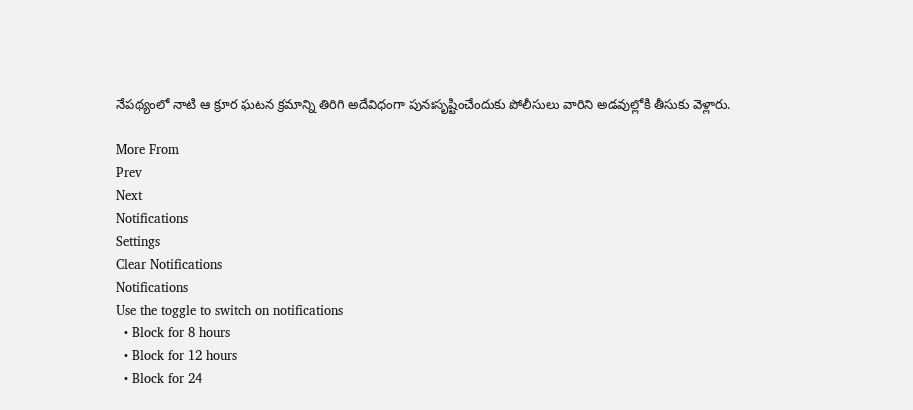నేపథ్యంలో నాటి ఆ క్రూర ఘటన క్రమాన్ని తిరిగి అదేవిధంగా పునఃసృష్టించేందుకు పోలీసులు వారిని అడవుల్లోకి తీసుకు వెళ్లారు.

More From
Prev
Next
Notifications
Settings
Clear Notifications
Notifications
Use the toggle to switch on notifications
  • Block for 8 hours
  • Block for 12 hours
  • Block for 24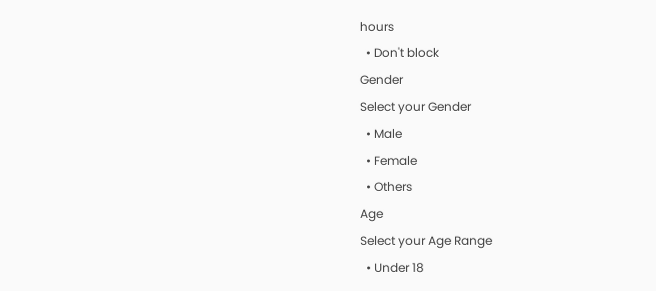hours
  • Don't block
Gender
Select your Gender
  • Male
  • Female
  • Others
Age
Select your Age Range
  • Under 18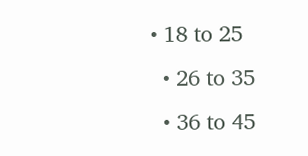• 18 to 25
  • 26 to 35
  • 36 to 45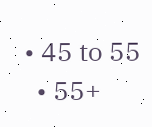• 45 to 55
  • 55+